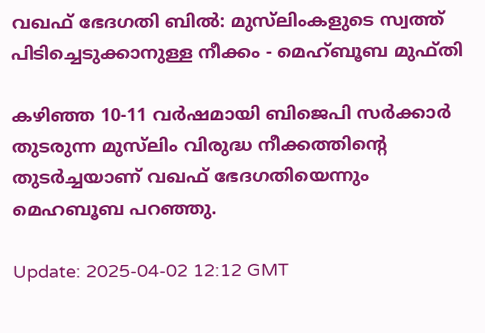വഖഫ് ഭേദഗതി ബിൽ: മുസ്‌ലിംകളുടെ സ്വത്ത് പിടിച്ചെടുക്കാനുള്ള നീക്കം - മെഹ്ബൂബ മുഫ്തി

കഴിഞ്ഞ 10-11 വർഷമായി ബിജെപി സർക്കാർ തുടരുന്ന മുസ്‌ലിം വിരുദ്ധ നീക്കത്തിന്റെ തുടർച്ചയാണ് വഖഫ് ഭേദഗതിയെന്നും മെഹബൂബ പറഞ്ഞു.

Update: 2025-04-02 12:12 GMT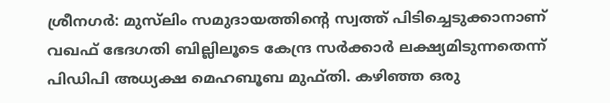ശ്രീനഗർ: മുസ്‌ലിം സമുദായത്തിന്റെ സ്വത്ത് പിടിച്ചെടുക്കാനാണ് വഖഫ് ഭേദഗതി ബില്ലിലൂടെ കേന്ദ്ര സർക്കാർ ലക്ഷ്യമിടുന്നതെന്ന് പിഡിപി അധ്യക്ഷ മെഹബൂബ മുഫ്തി. കഴിഞ്ഞ ഒരു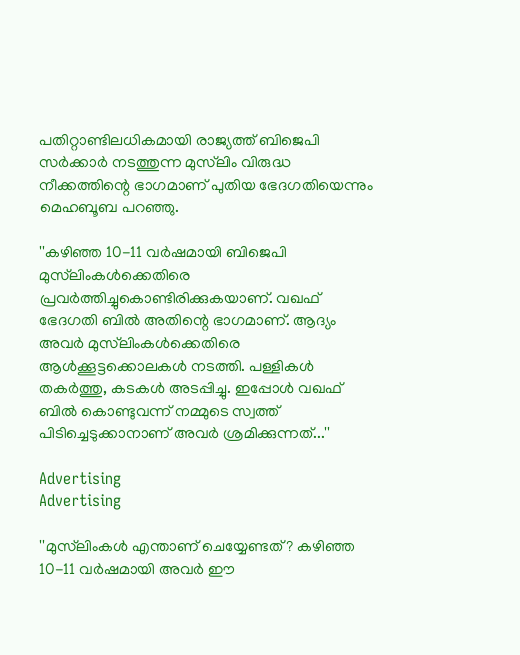പതിറ്റാണ്ടിലധികമായി രാജ്യത്ത് ബിജെപി സർക്കാർ നടത്തുന്ന മുസ്‌ലിം വിരുദ്ധ നീക്കത്തിന്റെ ഭാഗമാണ് പുതിയ ഭേദഗതിയെന്നും മെഹബൂബ പറഞ്ഞു.

''കഴിഞ്ഞ 10-11 വർഷമായി ബിജെപി മുസ്‌ലിംകൾക്കെതിരെ പ്രവർത്തിച്ചുകൊണ്ടിരിക്കുകയാണ്. വഖഫ് ഭേദഗതി ബിൽ അതിന്റെ ഭാഗമാണ്. ആദ്യം അവർ മുസ്‌ലിംകൾക്കെതിരെ ആൾക്കൂട്ടക്കൊലകൾ നടത്തി. പള്ളികൾ തകർത്തു, കടകൾ അടപ്പിച്ചു. ഇപ്പോൾ വഖഫ് ബിൽ കൊണ്ടുവന്ന് നമ്മുടെ സ്വത്ത് പിടിച്ചെടുക്കാനാണ് അവർ ശ്രമിക്കുന്നത്...''

Advertising
Advertising

''മുസ്‌ലിംകൾ എന്താണ് ചെയ്യേണ്ടത്? കഴിഞ്ഞ 10-11 വർഷമായി അവർ ഈ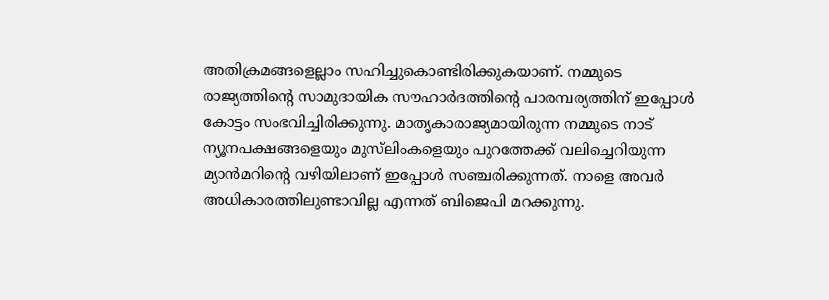അതിക്രമങ്ങളെല്ലാം സഹിച്ചുകൊണ്ടിരിക്കുകയാണ്. നമ്മുടെ രാജ്യത്തിന്റെ സാമുദായിക സൗഹാർദത്തിന്റെ പാരമ്പര്യത്തിന് ഇപ്പോൾ കോട്ടം സംഭവിച്ചിരിക്കുന്നു. മാതൃകാരാജ്യമായിരുന്ന നമ്മുടെ നാട് ന്യൂനപക്ഷങ്ങളെയും മുസ്‌ലിംകളെയും പുറത്തേക്ക് വലിച്ചെറിയുന്ന മ്യാൻമറിന്റെ വഴിയിലാണ് ഇപ്പോൾ സഞ്ചരിക്കുന്നത്. നാളെ അവർ അധികാരത്തിലുണ്ടാവില്ല എന്നത് ബിജെപി മറക്കുന്നു.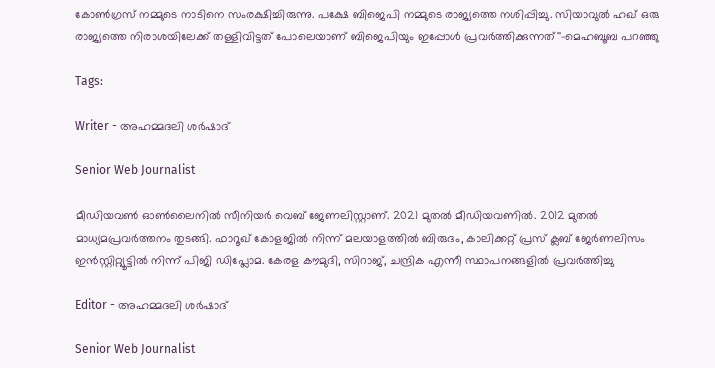കോൺഗ്രസ് നമ്മുടെ നാടിനെ സംരക്ഷിച്ചിരുന്നു. പക്ഷേ ബിജെപി നമ്മുടെ രാജ്യത്തെ നശിപ്പിച്ചു. സിയാവുൽ ഹഖ് ഒരു രാജ്യത്തെ നിരാശയിലേക്ക് തള്ളിവിട്ടത് പോലെയാണ് ബിജെപിയും ഇപ്പോൾ പ്രവർത്തിക്കുന്നത്''-മെഹബൂബ പറഞ്ഞു

Tags:

Writer - അഹമ്മദലി ശര്‍ഷാദ്

Senior Web Journalist

മീഡിയവൺ ഓൺലൈനിൽ സീനിയർ വെബ് ജേണലിസ്റ്റാണ്. 2021 മുതൽ മീഡിയവണിൽ. 2012 മുതൽ മാധ്യമപ്രവർത്തനം തുടങ്ങി. ഫാറൂഖ് കോളജിൽ നിന്ന് മലയാളത്തിൽ ബിരുദം, കാലിക്കറ്റ് പ്രസ് ക്ലബ് ജേർണലിസം ഇൻസ്റ്റിറ്റ്യൂട്ടിൽ നിന്ന് പിജി ഡിപ്ലോമ. കേരള കൗമുദി, സിറാജ്, ചന്ദ്രിക എന്നീ സ്ഥാപനങ്ങളിൽ പ്രവർത്തിച്ചു

Editor - അഹമ്മദലി ശര്‍ഷാദ്

Senior Web Journalist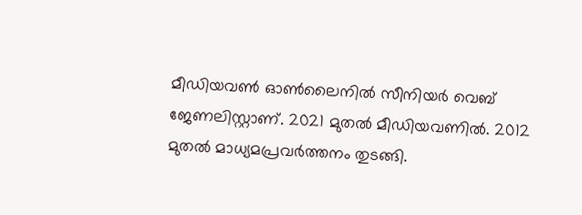മീഡിയവൺ ഓൺലൈനിൽ സീനിയർ വെബ് ജേണലിസ്റ്റാണ്. 2021 മുതൽ മീഡിയവണിൽ. 2012 മുതൽ മാധ്യമപ്രവർത്തനം തുടങ്ങി.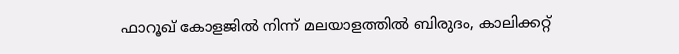ഫാറൂഖ് കോളജിൽ നിന്ന് മലയാളത്തിൽ ബിരുദം, കാലിക്കറ്റ്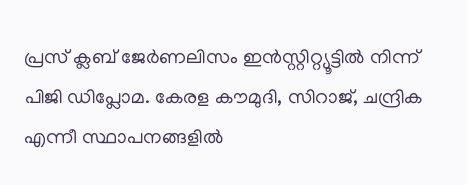പ്രസ് ക്ലബ് ജേർണലിസം ഇൻസ്റ്റിറ്റ്യൂട്ടിൽ നിന്ന് പിജി ഡിപ്ലോമ. കേരള കൗമുദി, സിറാജ്, ചന്ദ്രിക എന്നീ സ്ഥാപനങ്ങളിൽ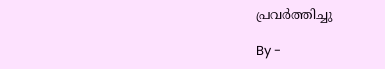പ്രവർത്തിച്ചു

By -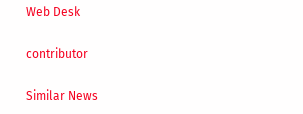Web Desk

contributor

Similar News